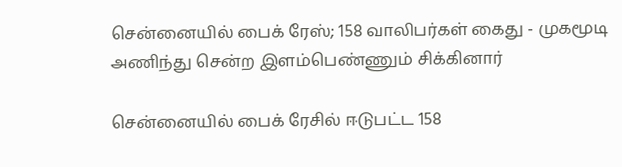சென்னையில் பைக் ரேஸ்; 158 வாலிபர்கள் கைது - முகமூடி அணிந்து சென்ற இளம்பெண்ணும் சிக்கினார்

சென்னையில் பைக் ரேசில் ஈடுபட்ட 158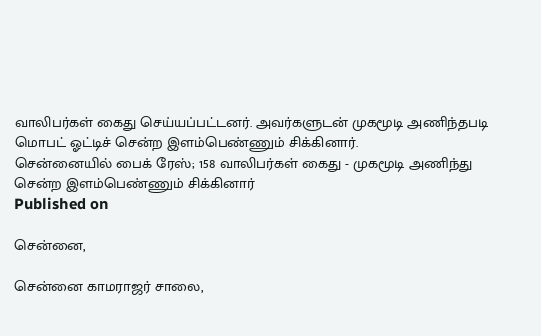வாலிபர்கள் கைது செய்யப்பட்டனர். அவர்களுடன் முகமூடி அணிந்தபடி மொபட் ஓட்டிச் சென்ற இளம்பெண்ணும் சிக்கினார்.
சென்னையில் பைக் ரேஸ்; 158 வாலிபர்கள் கைது - முகமூடி அணிந்து சென்ற இளம்பெண்ணும் சிக்கினார்
Published on

சென்னை,

சென்னை காமராஜர் சாலை,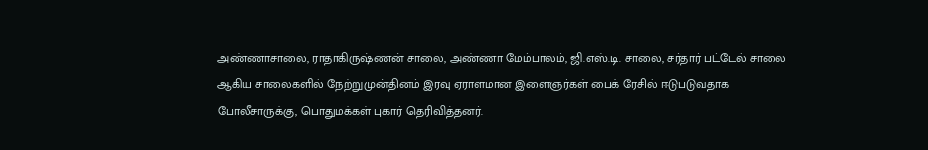அண்ணாசாலை, ராதாகிருஷ்ணன் சாலை, அண்ணா மேம்பாலம், ஜி.எஸ்.டி. சாலை, சர்தார் பட்டேல் சாலை ஆகிய சாலைகளில் நேற்றுமுன்தினம் இரவு ஏராளமான இளைஞர்கள் பைக் ரேசில் ஈடுபடுவதாக போலீசாருக்கு, பொதுமக்கள் புகார் தெரிவித்தனர்.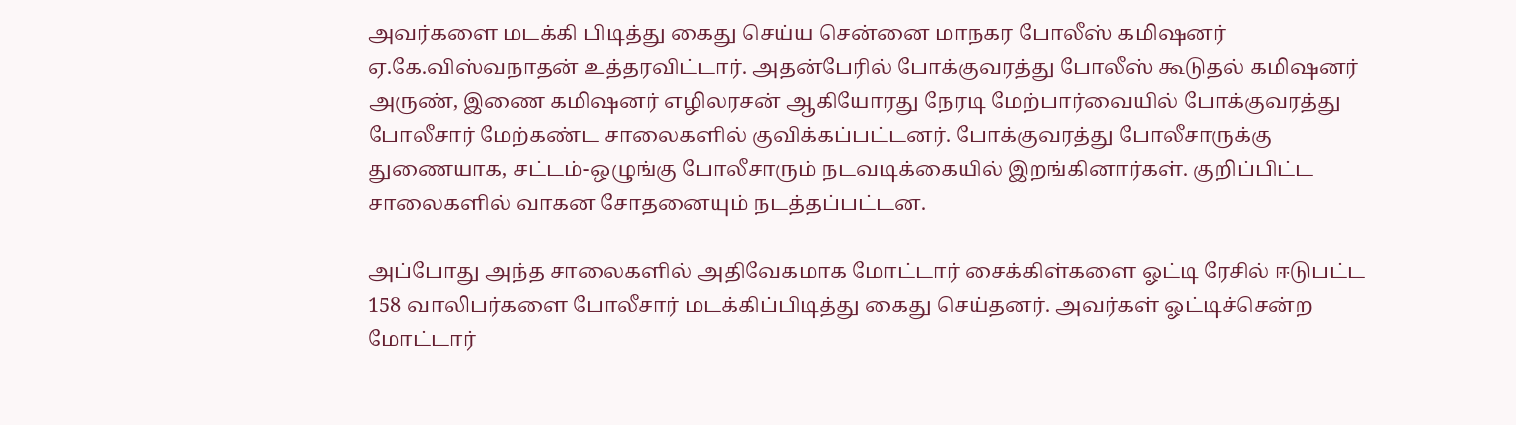அவர்களை மடக்கி பிடித்து கைது செய்ய சென்னை மாநகர போலீஸ் கமிஷனர் ஏ.கே.விஸ்வநாதன் உத்தரவிட்டார். அதன்பேரில் போக்குவரத்து போலீஸ் கூடுதல் கமிஷனர் அருண், இணை கமிஷனர் எழிலரசன் ஆகியோரது நேரடி மேற்பார்வையில் போக்குவரத்து போலீசார் மேற்கண்ட சாலைகளில் குவிக்கப்பட்டனர். போக்குவரத்து போலீசாருக்கு துணையாக, சட்டம்-ஒழுங்கு போலீசாரும் நடவடிக்கையில் இறங்கினார்கள். குறிப்பிட்ட சாலைகளில் வாகன சோதனையும் நடத்தப்பட்டன.

அப்போது அந்த சாலைகளில் அதிவேகமாக மோட்டார் சைக்கிள்களை ஓட்டி ரேசில் ஈடுபட்ட 158 வாலிபர்களை போலீசார் மடக்கிப்பிடித்து கைது செய்தனர். அவர்கள் ஓட்டிச்சென்ற மோட்டார்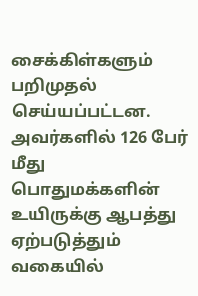சைக்கிள்களும் பறிமுதல் செய்யப்பட்டன. அவர்களில் 126 பேர் மீது பொதுமக்களின் உயிருக்கு ஆபத்து ஏற்படுத்தும் வகையில்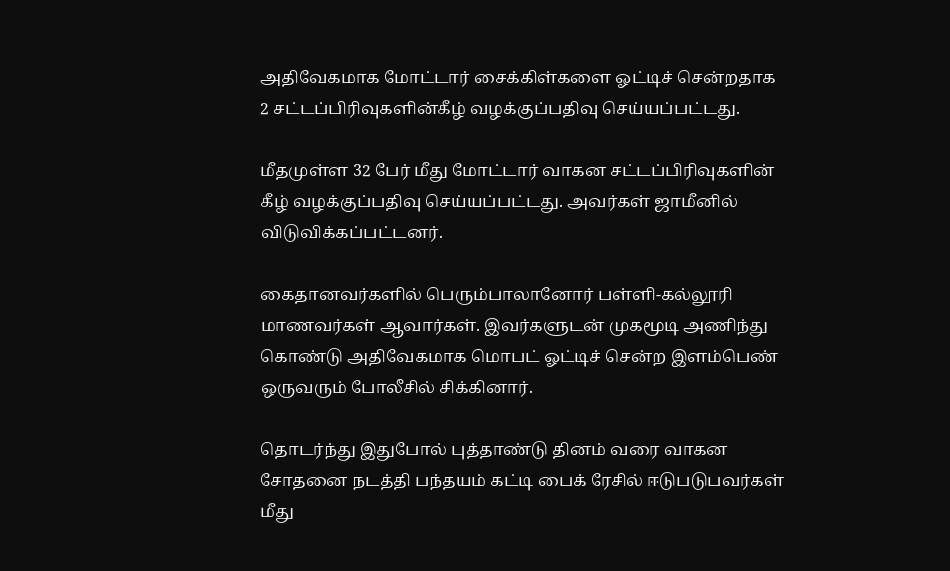அதிவேகமாக மோட்டார் சைக்கிள்களை ஓட்டிச் சென்றதாக 2 சட்டப்பிரிவுகளின்கீழ் வழக்குப்பதிவு செய்யப்பட்டது.

மீதமுள்ள 32 பேர் மீது மோட்டார் வாகன சட்டப்பிரிவுகளின் கீழ் வழக்குப்பதிவு செய்யப்பட்டது. அவர்கள் ஜாமீனில் விடுவிக்கப்பட்டனர்.

கைதானவர்களில் பெரும்பாலானோர் பள்ளி-கல்லூரி மாணவர்கள் ஆவார்கள். இவர்களுடன் முகமூடி அணிந்து கொண்டு அதிவேகமாக மொபட் ஓட்டிச் சென்ற இளம்பெண் ஒருவரும் போலீசில் சிக்கினார்.

தொடர்ந்து இதுபோல் புத்தாண்டு தினம் வரை வாகன சோதனை நடத்தி பந்தயம் கட்டி பைக் ரேசில் ஈடுபடுபவர்கள் மீது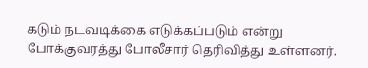கடும் நடவடிக்கை எடுக்கப்படும் என்று போக்குவரத்து போலீசார் தெரிவித்து உள்ளனர்.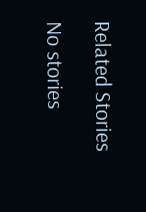Related Stories

No stories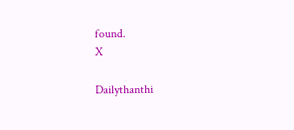found.
X

Dailythanthi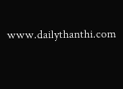www.dailythanthi.com